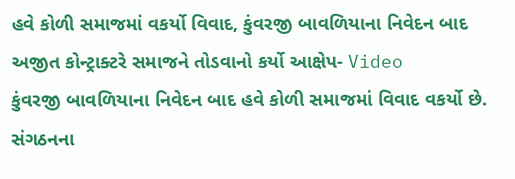હવે કોળી સમાજમાં વકર્યો વિવાદ, કુંવરજી બાવળિયાના નિવેદન બાદ અજીત કોન્ટ્રાક્ટરે સમાજને તોડવાનો કર્યો આક્ષેપ- Video
કુંવરજી બાવળિયાના નિવેદન બાદ હવે કોળી સમાજમાં વિવાદ વકર્યો છે. સંગઠનના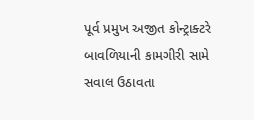પૂર્વ પ્રમુખ અજીત કોન્ટ્રાક્ટરે બાવળિયાની કામગીરી સામે સવાલ ઉઠાવતા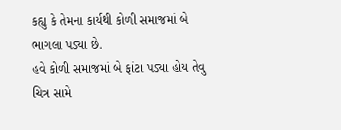કહ્યુ કે તેમના કાર્યથી કોળી સમાજમાં બે ભાગલા પડ્યા છે.
હવે કોળી સમાજમાં બે ફાંટા પડ્યા હોય તેવુ ચિત્ર સામે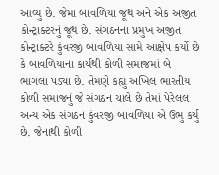આવ્યુ છે. જેમા બાવળિયા જૂથ અને એક અજીત કોન્ટ્રાક્ટરનું જૂથ છે. સંગઠનના પ્રમુખ અજીત કોન્ટ્રાક્ટરે કુંવરજી બાવળિયા સામે આક્ષેપ કર્યો છે કે બાવળિયાના કાર્યથી કોળી સમાજમાં બે ભાગલા પડ્યા છે. તેમણે કહ્યુ અખિલ ભારતીય કોળી સમાજનું જે સંગઠન ચાલે છે તેમાં પેરેલલ અન્ય એક સંગઠન કુંવરજી બાવળિયા એ ઉભુ કર્યુ છે. જેનાથી કોળી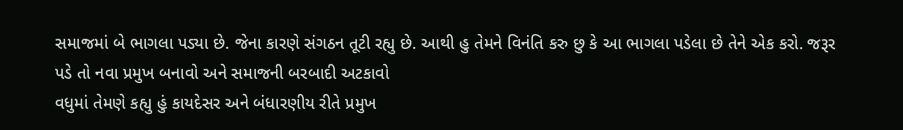સમાજમાં બે ભાગલા પડ્યા છે. જેના કારણે સંગઠન તૂટી રહ્યુ છે. આથી હુ તેમને વિનંતિ કરુ છુ કે આ ભાગલા પડેલા છે તેને એક કરો. જરૂર પડે તો નવા પ્રમુખ બનાવો અને સમાજની બરબાદી અટકાવો
વધુમાં તેમણે કહ્યુ હું કાયદેસર અને બંધારણીય રીતે પ્રમુખ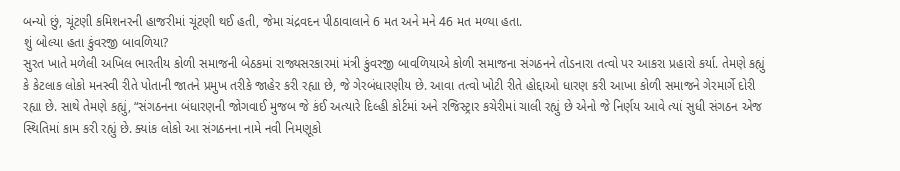બન્યો છું, ચૂંટણી કમિશનરની હાજરીમાં ચૂંટણી થઈ હતી, જેમા ચંદ્રવદન પીઠાવાલાને 6 મત અને મને 46 મત મળ્યા હતા.
શું બોલ્યા હતા કુંવરજી બાવળિયા?
સુરત ખાતે મળેલી અખિલ ભારતીય કોળી સમાજની બેઠકમાં રાજ્યસરકારમાં મંત્રી કુંવરજી બાવળિયાએ કોળી સમાજના સંગઠનને તોડનારા તત્વો પર આકરા પ્રહારો કર્યા. તેમણે કહ્યું કે કેટલાક લોકો મનસ્વી રીતે પોતાની જાતને પ્રમુખ તરીકે જાહેર કરી રહ્યા છે, જે ગેરબંધારણીય છે. આવા તત્વો ખોટી રીતે હોદ્દાઓ ધારણ કરી આખા કોળી સમાજને ગેરમાર્ગે દોરી રહ્યા છે. સાથે તેમણે કહ્યું, “સંગઠનના બંધારણની જોગવાઈ મુજબ જે કંઈ અત્યારે દિલ્હી કોર્ટમાં અને રજિસ્ટ્રાર કચેરીમાં ચાલી રહ્યું છે એનો જે નિર્ણય આવે ત્યાં સુધી સંગઠન એજ સ્થિતિમાં કામ કરી રહ્યું છે. ક્યાંક લોકો આ સંગઠનના નામે નવી નિમણૂકો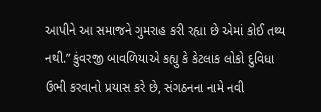આપીને આ સમાજને ગુમરાહ કરી રહ્યા છે એમાં કોઈ તથ્ય નથી.” કુંવરજી બાવળિયાએ કહ્યુ કે કેટલાક લોકો દુવિધા ઉભી કરવાનો પ્રયાસ કરે છે, સંગઠનના નામે નવી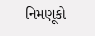નિમણૂકો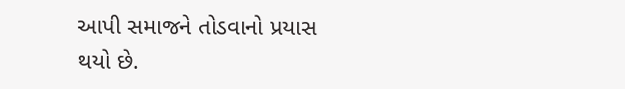આપી સમાજને તોડવાનો પ્રયાસ થયો છે.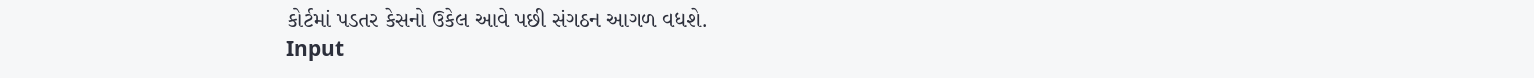કોર્ટમાં પડતર કેસનો ઉકેલ આવે પછી સંગઠન આગળ વધશે.
Input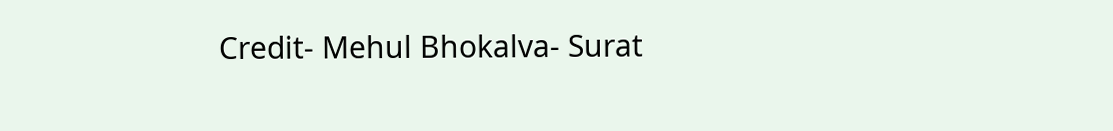Credit- Mehul Bhokalva- Surat